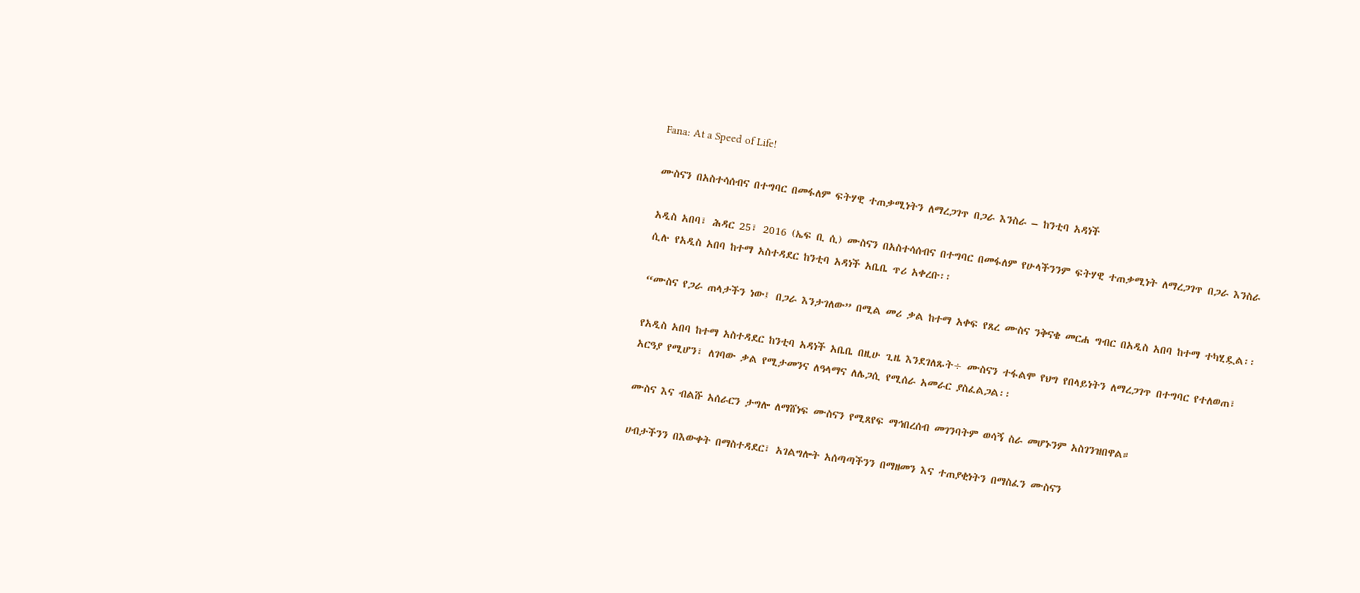Fana: At a Speed of Life!

ሙስናን በአስተሳሰብና በተግባር በመፋለም ፍትሃዊ ተጠቃሚነትን ለማረጋገጥ በጋራ እንስራ – ከንቲባ አዳነች

አዲስ አበባ፣ ሕዳር 25፣ 2016 (ኤፍ ቢ ሲ) ሙስናን በአስተሳሰብና በተግባር በመፋለም የሁላችንንም ፍትሃዊ ተጠቃሚነት ለማረጋገጥ በጋራ እንስራ ሲሉ የአዲስ አበባ ከተማ አስተዳደር ከንቲባ አዳነች አቤቤ ጥሪ አቀረቡ፡፡

“ሙስና የጋራ ጠላታችን ነው፤ በጋራ እንታገለው” በሚል መሪ ቃል ከተማ አቀፍ የጸረ ሙስና ንቅናቄ መርሐ ግብር በአዲስ አበባ ከተማ ተካሂዷል፡፡

የአዲስ አበባ ከተማ አስተዳደር ከንቲባ አዳነች አቤቤ በዚሁ ጊዜ እንደገለጹት÷ ሙስናን ተፋልሞ የህግ የበላይነትን ለማረጋገጥ በተግባር የተለወጠ፣ አርዓያ የሚሆን፣ ለገባው ቃል የሚታመንና ለዓላማና ለሌጋሲ የሚሰራ አመራር ያስፈልጋል፡፡

ሙስና እና ብልሹ አሰራርን ታግሎ ለማሸነፍ ሙስናን የሚጸየፍ ማኅበረሰብ መገንባትም ወሳኝ ስራ መሆኑንም አስገንዝበዋል።

ሀብታችንን በእውቀት በማስተዳደር፣ አገልግሎት አሰጣጣችንን በማዘመን እና ተጠያቂነትን በማስፈን ሙስናን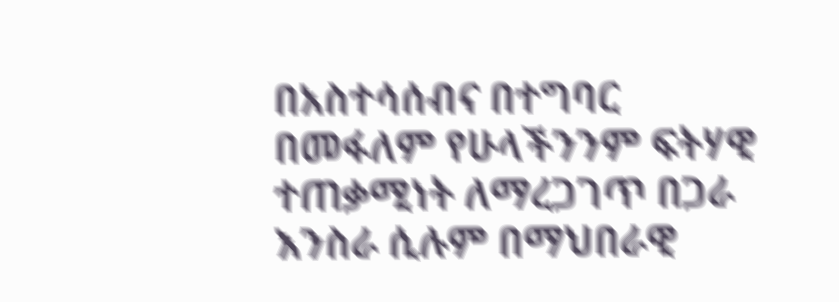በአስተሳሰብና በተግባር በመፋለም የሁላችንንም ፍትሃዊ ተጠቃሚነት ለማረጋገጥ በጋራ እንስራ ሲሉም በማህበራዊ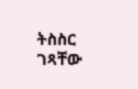ትስስር ገጻቸው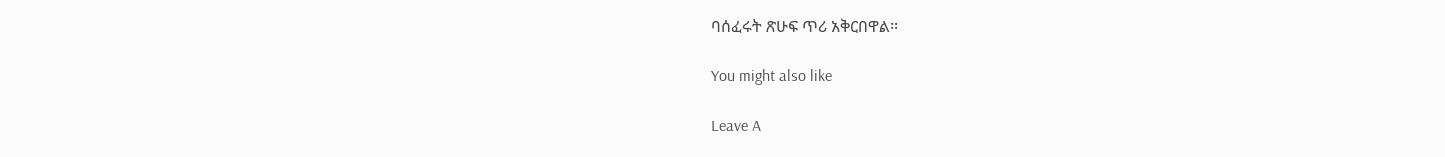ባሰፈሩት ጽሁፍ ጥሪ አቅርበዋል፡፡

You might also like

Leave A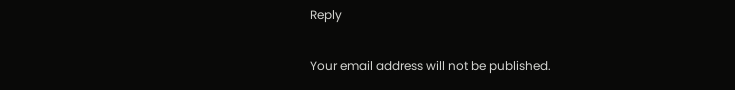Reply

Your email address will not be published.